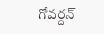గోవర్దన్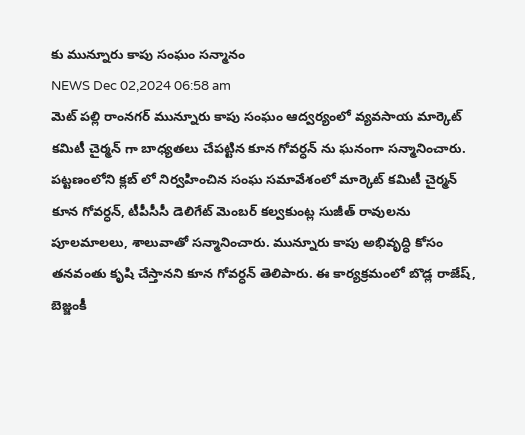కు మున్నూరు కాపు సంఘం సన్మానం
NEWS Dec 02,2024 06:58 am
మెట్ పల్లి రాంనగర్ మున్నూరు కాపు సంఘం ఆద్వర్యంలో వ్యవసాయ మార్కెట్ కమిటీ చైర్మన్ గా బాధ్యతలు చేపట్టిన కూన గోవర్ధన్ ను ఘనంగా సన్మానించారు. పట్టణంలోని క్లబ్ లో నిర్వహించిన సంఘ సమావేశంలో మార్కెట్ కమిటీ చైర్మన్ కూన గోవర్ధన్, టీపీసీసీ డెలిగేట్ మెంబర్ కల్వకుంట్ల సుజీత్ రావులను పూలమాలలు, శాలువాతో సన్మానించారు. మున్నూరు కాపు అభివృద్ధి కోసం తనవంతు కృషి చేస్తానని కూన గోవర్ధన్ తెలిపారు. ఈ కార్యక్రమంలో బొడ్ల రాజేష్, బెజ్జంకీ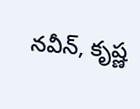నవీన్, కృష్ణ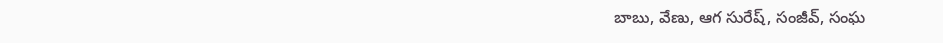బాబు, వేణు, ఆగ సురేష్, సంజీవ్, సంఘ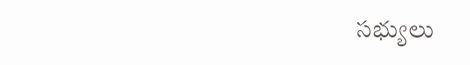సభ్యులు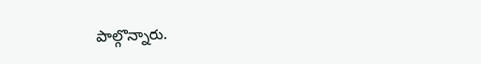పాల్గొన్నారు.